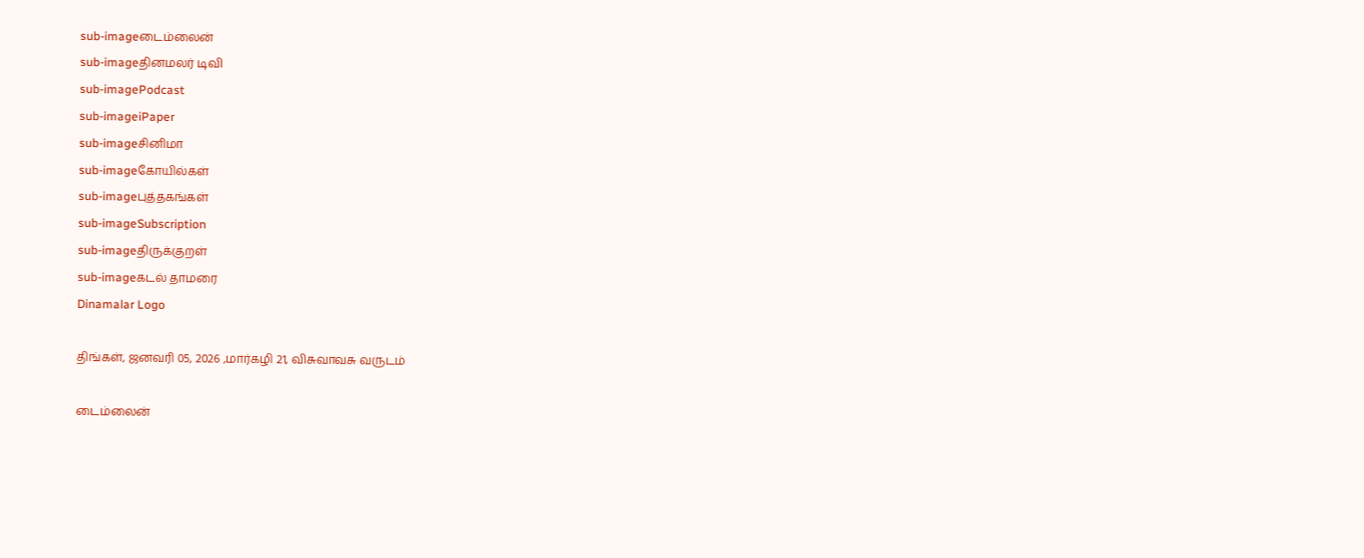sub-imageடைம்லைன்
sub-imageதினமலர் டிவி
sub-imagePodcast
sub-imageiPaper
sub-imageசினிமா
sub-imageகோயில்கள்
sub-imageபுத்தகங்கள்
sub-imageSubscription
sub-imageதிருக்குறள்
sub-imageகடல் தாமரை
Dinamalar Logo

திங்கள், ஜனவரி 05, 2026 ,மார்கழி 21, விசுவாவசு வருடம்

டைம்லைன்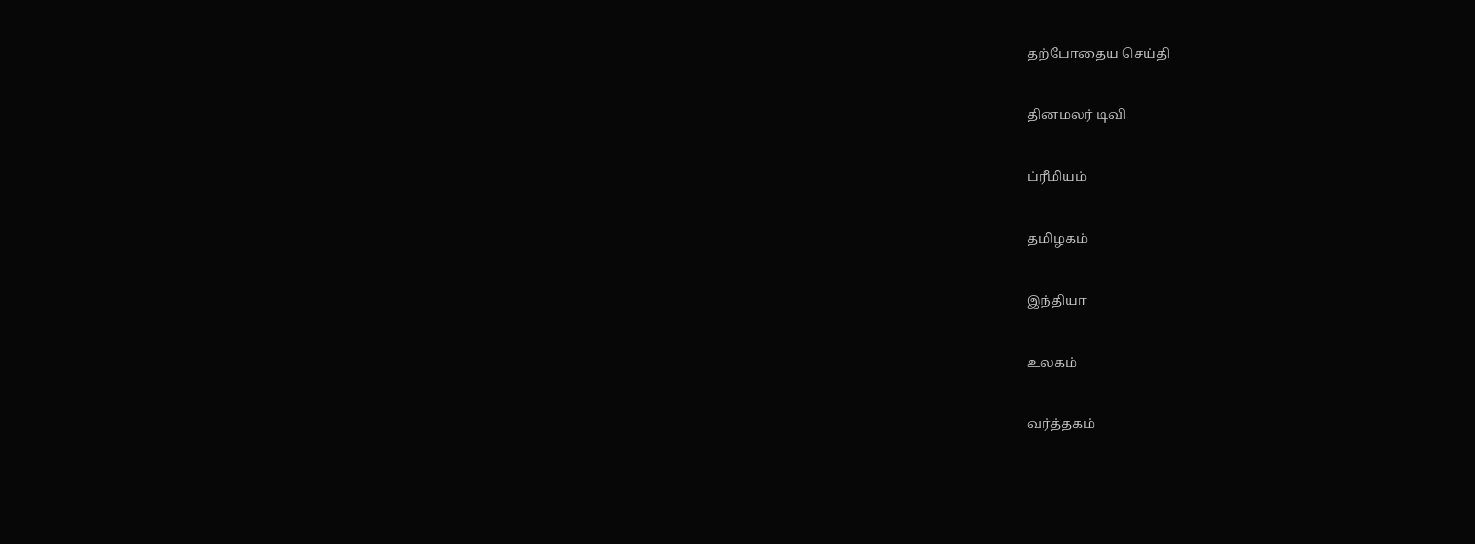தற்போதைய செய்தி


தினமலர் டிவி


ப்ரீமியம்


தமிழகம்


இந்தியா


உலகம்


வர்த்தகம்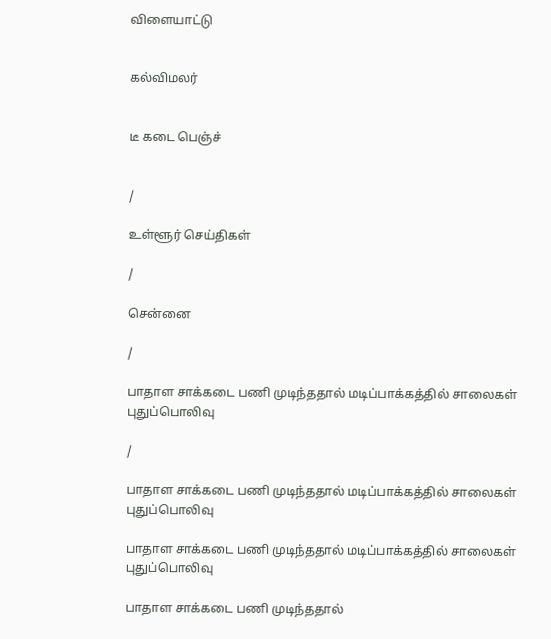விளையாட்டு


கல்விமலர்


டீ கடை பெஞ்ச்


/

உள்ளூர் செய்திகள்

/

சென்னை

/

பாதாள சாக்கடை பணி முடிந்ததால் மடிப்பாக்கத்தில் சாலைகள் புதுப்பொலிவு

/

பாதாள சாக்கடை பணி முடிந்ததால் மடிப்பாக்கத்தில் சாலைகள் புதுப்பொலிவு

பாதாள சாக்கடை பணி முடிந்ததால் மடிப்பாக்கத்தில் சாலைகள் புதுப்பொலிவு

பாதாள சாக்கடை பணி முடிந்ததால்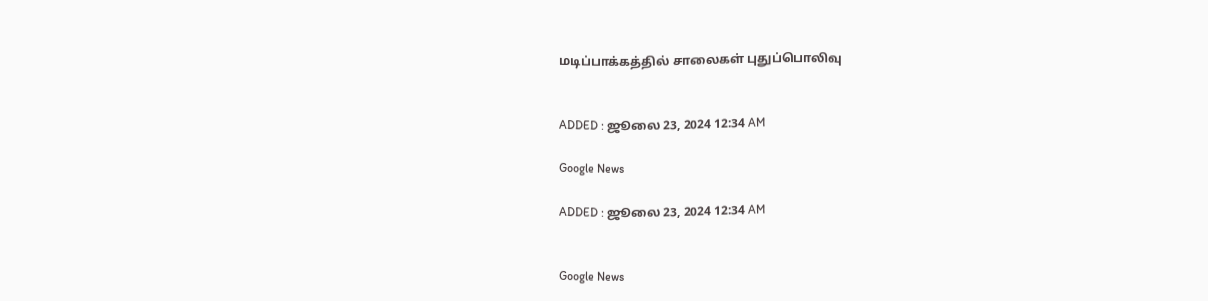மடிப்பாக்கத்தில் சாலைகள் புதுப்பொலிவு


ADDED : ஜூலை 23, 2024 12:34 AM

Google News

ADDED : ஜூலை 23, 2024 12:34 AM


Google News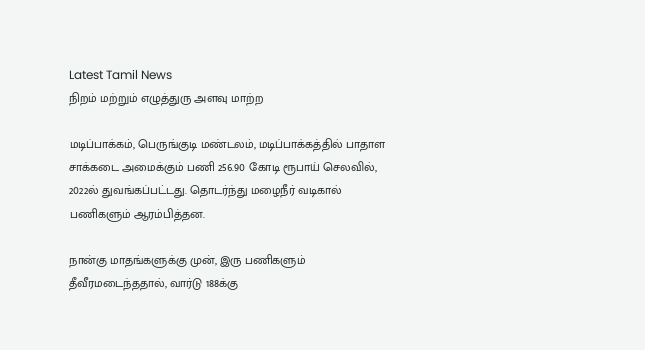Latest Tamil News
நிறம் மற்றும் எழுத்துரு அளவு மாற்ற

மடிப்பாக்கம், பெருங்குடி மண்டலம், மடிப்பாக்கத்தில் பாதாள சாக்கடை அமைக்கும் பணி 256.90 கோடி ரூபாய் செலவில், 2022ல் துவங்கப்பட்டது. தொடர்ந்து மழைநீர் வடிகால் பணிகளும் ஆரம்பித்தன.

நான்கு மாதங்களுக்கு முன், இரு பணிகளும் தீவீரமடைந்ததால், வார்டு 188க்கு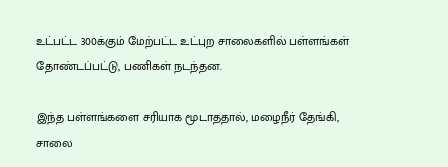உட்பட்ட 300க்கும் மேற்பட்ட உட்புற சாலைகளில் பள்ளங்கள் தோண்டப்பட்டு, பணிகள் நடந்தன.

இந்த பள்ளங்களை சரியாக மூடாததால், மழைநீர் தேங்கி, சாலை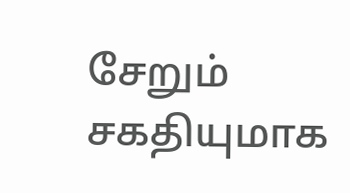சேறும் சகதியுமாக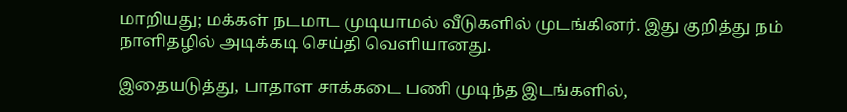மாறியது; மக்கள் நடமாட முடியாமல் வீடுகளில் முடங்கினர். இது குறித்து நம் நாளிதழில் அடிக்கடி செய்தி வெளியானது.

இதையடுத்து, பாதாள சாக்கடை பணி முடிந்த இடங்களில்,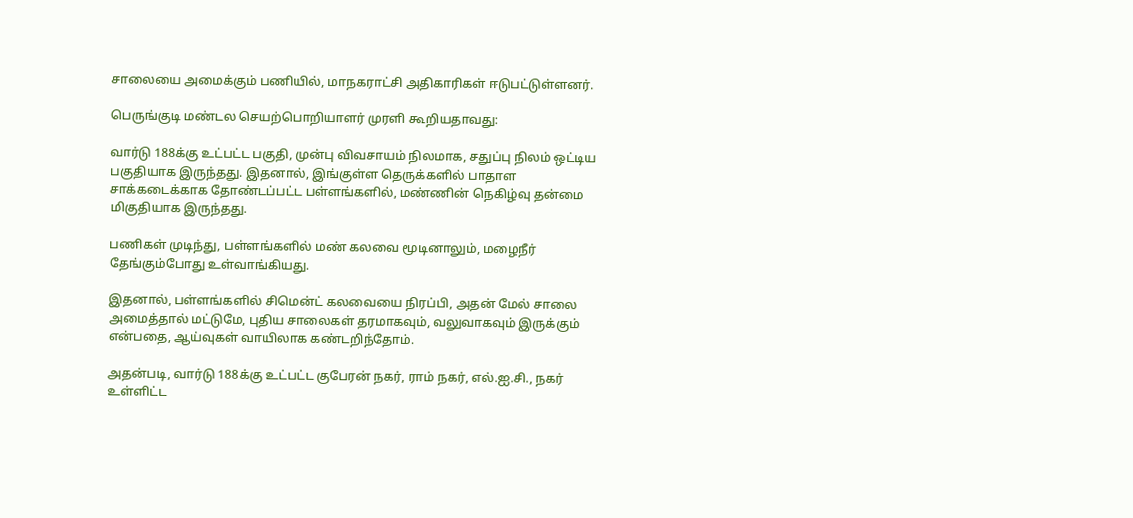சாலையை அமைக்கும் பணியில், மாநகராட்சி அதிகாரிகள் ஈடுபட்டுள்ளனர்.

பெருங்குடி மண்டல செயற்பொறியாளர் முரளி கூறியதாவது:

வார்டு 188க்கு உட்பட்ட பகுதி, முன்பு விவசாயம் நிலமாக, சதுப்பு நிலம் ஒட்டிய பகுதியாக இருந்தது. இதனால், இங்குள்ள தெருக்களில் பாதாள சாக்கடைக்காக தோண்டப்பட்ட பள்ளங்களில், மண்ணின் நெகிழ்வு தன்மை மிகுதியாக இருந்தது.

பணிகள் முடிந்து, பள்ளங்களில் மண் கலவை மூடினாலும், மழைநீர் தேங்கும்போது உள்வாங்கியது.

இதனால், பள்ளங்களில் சிமென்ட் கலவையை நிரப்பி, அதன் மேல் சாலை அமைத்தால் மட்டுமே, புதிய சாலைகள் தரமாகவும், வலுவாகவும் இருக்கும் என்பதை, ஆய்வுகள் வாயிலாக கண்டறிந்தோம்.

அதன்படி, வார்டு 188க்கு உட்பட்ட குபேரன் நகர், ராம் நகர், எல்.ஐ.சி., நகர் உள்ளிட்ட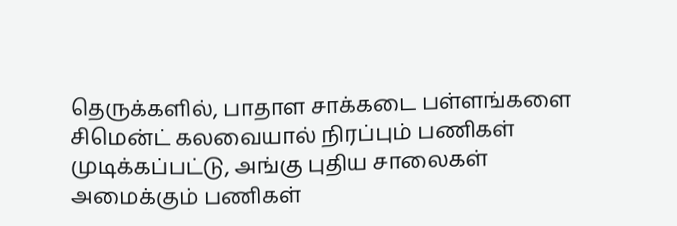தெருக்களில், பாதாள சாக்கடை பள்ளங்களை சிமென்ட் கலவையால் நிரப்பும் பணிகள் முடிக்கப்பட்டு, அங்கு புதிய சாலைகள் அமைக்கும் பணிகள்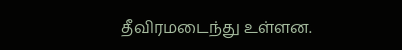தீவிரமடைந்து உள்ளன.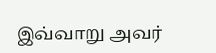இவ்வாறு அவர்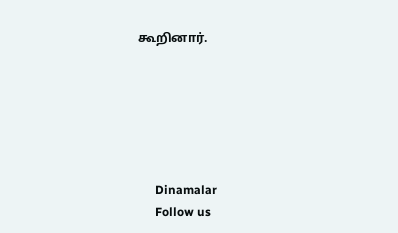கூறினார்.






      Dinamalar
      Follow us